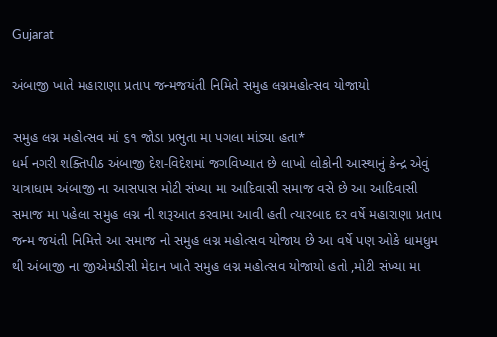Gujarat

અંબાજી ખાતે મહારાણા પ્રતાપ જન્મજયંતી નિમિતે સમુહ લગ્નમહોત્સવ યોજાયો

સમુહ લગ્ન મહોત્સવ માં ૬૧ જોડા પ્રભુતા મા પગલા માંડ્યા હતા*
ધર્મ નગરી શક્તિપીઠ અંબાજી દેશ-વિદેશમાં જગવિખ્યાત છે લાખો લોકોની આસ્થાનું કેન્દ્ર એવું યાત્રાધામ અંબાજી ના આસપાસ મોટી સંખ્યા મા આદિવાસી સમાજ વસે છે આ આદિવાસી સમાજ મા પહેલા સમુહ લગ્ન ની શરૂઆત કરવામા આવી હતી ત્યારબાદ દર વર્ષે મહારાણા પ્રતાપ જન્મ જયંતી નિમિત્તે આ સમાજ નો સમુહ લગ્ન મહોત્સવ યોજાય છે આ વર્ષે પણ ઓકે ધામધુમ થી અંબાજી ના જીએમડીસી મેદાન ખાતે સમુહ લગ્ન મહોત્સવ યોજાયો હતો ,મોટી સંખ્યા મા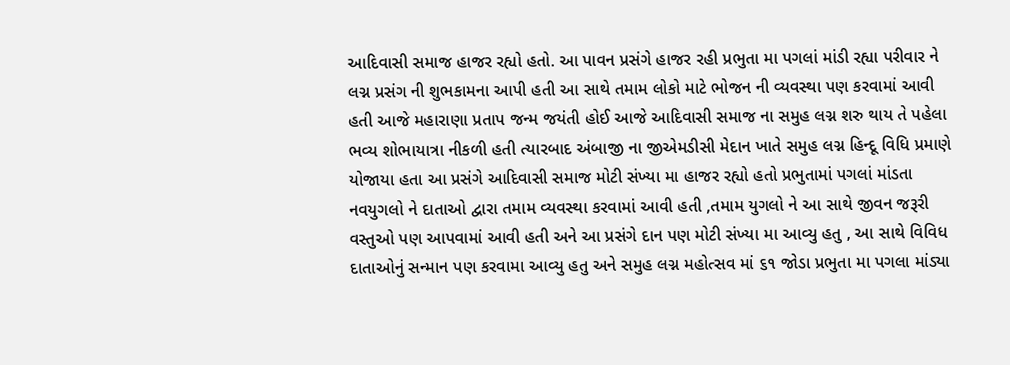આદિવાસી સમાજ હાજર રહ્યો હતો. આ પાવન પ્રસંગે હાજર રહી પ્રભુતા મા પગલાં માંડી રહ્યા પરીવાર ને લગ્ન પ્રસંગ ની શુભકામના આપી હતી આ સાથે તમામ લોકો માટે ભોજન ની વ્યવસ્થા પણ કરવામાં આવી હતી આજે મહારાણા પ્રતાપ જન્મ જયંતી હોઈ આજે આદિવાસી સમાજ ના સમુહ લગ્ન શરુ થાય તે પહેલા ભવ્ય શોભાયાત્રા નીકળી હતી ત્યારબાદ અંબાજી ના જીએમડીસી મેદાન ખાતે સમુહ લગ્ન હિન્દૂ વિધિ પ્રમાણે યોજાયા હતા આ પ્રસંગે આદિવાસી સમાજ મોટી સંખ્યા મા હાજર રહ્યો હતો પ્રભુતામાં પગલાં માંડતા નવયુગલો ને દાતાઓ દ્વારા તમામ વ્યવસ્થા કરવામાં આવી હતી ,તમામ યુગલો ને આ સાથે જીવન જરૂરી વસ્તુઓ પણ આપવામાં આવી હતી અને આ પ્રસંગે દાન પણ મોટી સંખ્યા મા આવ્યુ હતુ , આ સાથે વિવિધ દાતાઓનું સન્માન પણ કરવામા આવ્યુ હતુ અને સમુહ લગ્ન મહોત્સવ માં ૬૧ જોડા પ્રભુતા મા પગલા માંડ્યા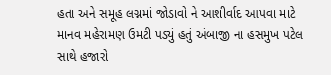હતા અને સમૂહ લગ્નમાં જોડાવો ને આશીર્વાદ આપવા માટે માનવ મહેરામણ ઉમટી પડ્યું હતું અંબાજી ના હસમુખ પટેલ સાથે હજારો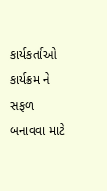કાર્યકર્તાઓ કાર્યક્રમ ને સફળ બનાવવા માટે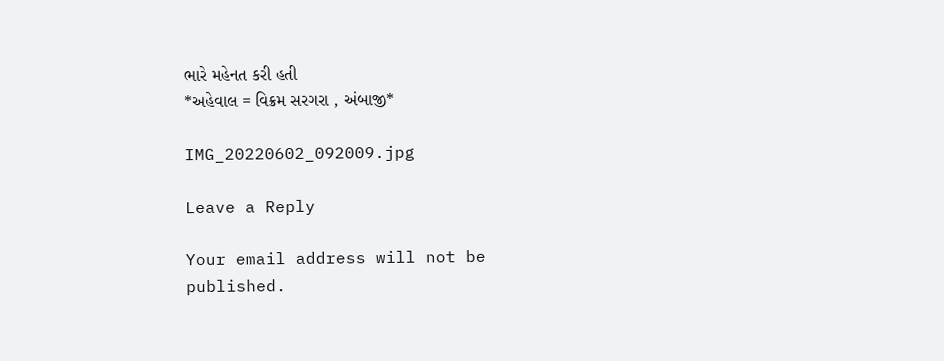ભારે મહેનત કરી હતી
*અહેવાલ = વિક્રમ સરગરા , અંબાજી*

IMG_20220602_092009.jpg

Leave a Reply

Your email address will not be published.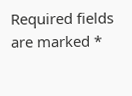Required fields are marked *